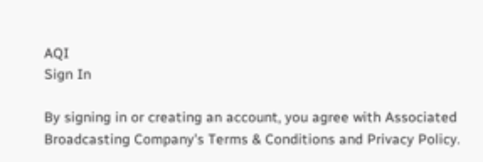AQI
Sign In

By signing in or creating an account, you agree with Associated Broadcasting Company's Terms & Conditions and Privacy Policy.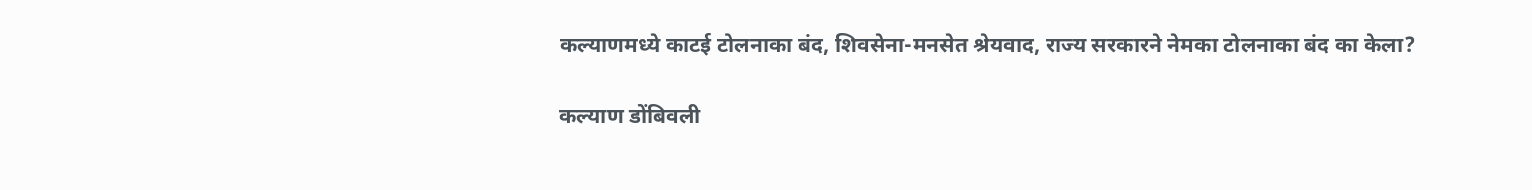कल्याणमध्ये काटई टोलनाका बंद, शिवसेना-मनसेत श्रेयवाद, राज्य सरकारने नेमका टोलनाका बंद का केला?

कल्याण डोंबिवली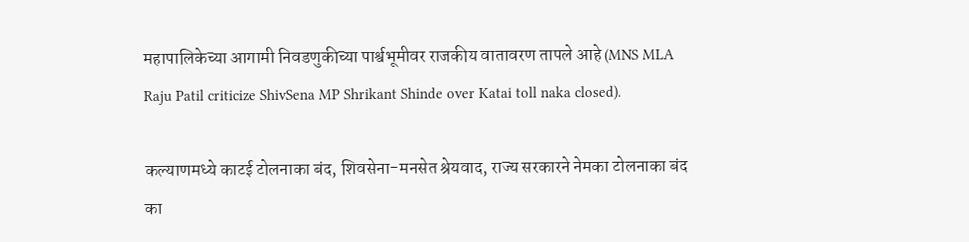महापालिकेच्या आगामी निवडणुकीच्या पार्श्वभूमीवर राजकीय वातावरण तापले आहे (MNS MLA Raju Patil criticize ShivSena MP Shrikant Shinde over Katai toll naka closed).

कल्याणमध्ये काटई टोलनाका बंद, शिवसेना-मनसेत श्रेयवाद, राज्य सरकारने नेमका टोलनाका बंद का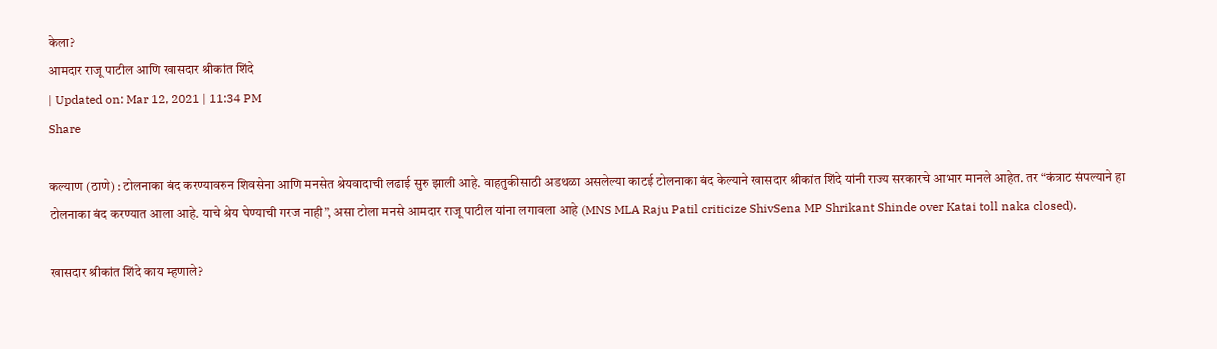केला?
आमदार राजू पाटील आणि खासदार श्रीकांत शिंदे
| Updated on: Mar 12, 2021 | 11:34 PM
Share

कल्याण (ठाणे) : टोलनाका बंद करण्यावरुन शिवसेना आणि मनसेत श्रेयवादाची लढाई सुरु झाली आहे. वाहतुकीसाठी अडथळा असलेल्या काटई टोलनाका बंद केल्याने खासदार श्रीकांत शिंदे यांनी राज्य सरकारचे आभार मानले आहेत. तर “कंत्राट संपल्याने हा टोलनाका बंद करण्यात आला आहे. याचे श्रेय घेण्याची गरज नाही”, असा टोला मनसे आमदार राजू पाटील यांना लगावला आहे (MNS MLA Raju Patil criticize ShivSena MP Shrikant Shinde over Katai toll naka closed).

खासदार श्रीकांत शिंदे काय म्हणाले?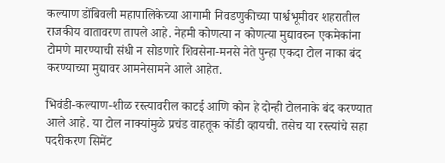कल्याण डोंबिवली महापालिकेच्या आगामी निवडणुकीच्या पार्श्वभूमीवर शहरातील राजकीय वातावरण तापले आहे. नेहमी कोणत्या न कोणत्या मुद्यावरुन एकमेकांना टोमणे मारण्याची संधी न सोडणारे शिवसेना-मनसे नेते पुन्हा एकदा टोल नाका बंद करण्याच्या मुद्यावर आमनेसामने आले आहेत.

भिवंडी-कल्याण-शीळ रस्त्यावरील काटई आणि कोन हे दोन्ही टोलनाके बंद करण्यात आले आहे. या टोल नाक्यांमुळे प्रचंड वाहतूक कोंडी व्हायची. तसेच या रस्त्यांचे सहा पदरीकरण सिमेंट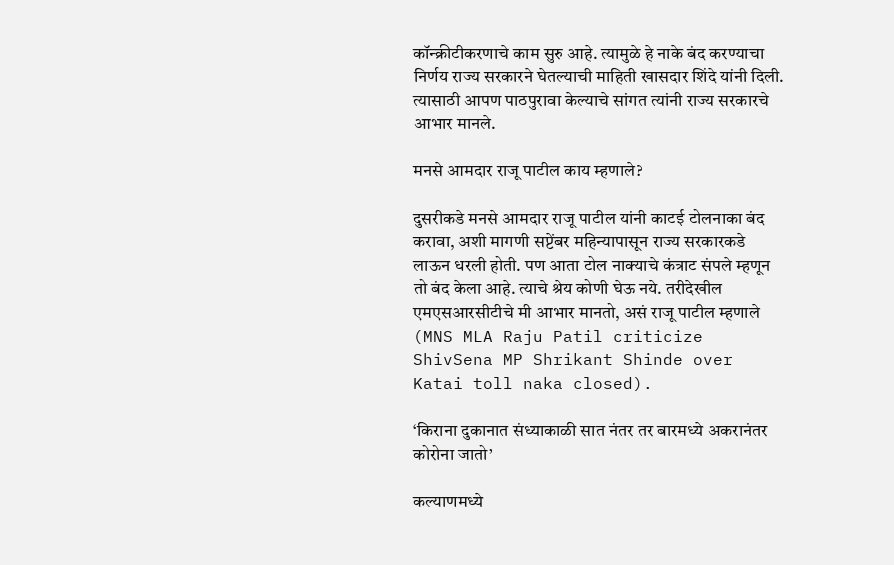कॉन्क्रीटीकरणाचे काम सुरु आहे. त्यामुळे हे नाके बंद करण्याचा निर्णय राज्य सरकारने घेतल्याची माहिती खासदार शिंदे यांनी दिली. त्यासाठी आपण पाठपुरावा केल्याचे सांगत त्यांनी राज्य सरकारचे आभार मानले.

मनसे आमदार राजू पाटील काय म्हणाले?

दुसरीकडे मनसे आमदार राजू पाटील यांनी काटई टोलनाका बंद करावा, अशी मागणी सप्टेंबर महिन्यापासून राज्य सरकारकडे लाऊन धरली होती. पण आता टोल नाक्याचे कंत्राट संपले म्हणून तो बंद केला आहे. त्याचे श्रेय कोणी घेऊ नये. तरीदेखील एमएसआरसीटीचे मी आभार मानतो, असं राजू पाटील म्हणाले (MNS MLA Raju Patil criticize ShivSena MP Shrikant Shinde over Katai toll naka closed).

‘किराना दुकानात संध्याकाळी सात नंतर तर बारमध्ये अकरानंतर कोरोना जातो’

कल्याणमध्ये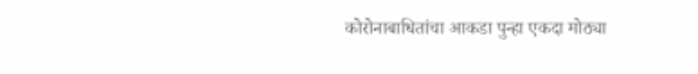कोरोनाबाधितांचा आकडा पुन्हा एकदा मोठ्या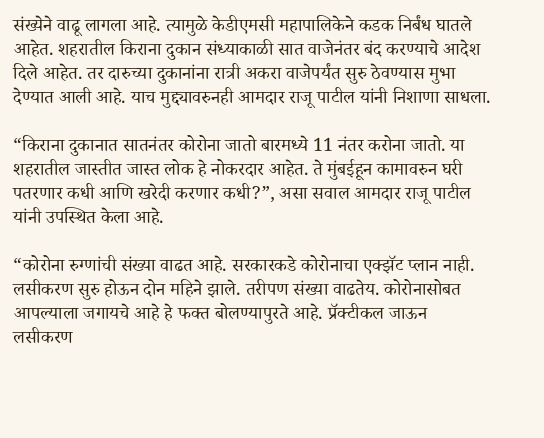संख्येने वाढू लागला आहे. त्यामुळे केडीएमसी महापालिकेने कडक निर्बंध घातले आहेत. शहरातील किराना दुकान संध्याकाळी सात वाजेनंतर बंद करण्याचे आदेश दिले आहेत. तर दारुच्या दुकानांना रात्री अकरा वाजेपर्यंत सुरु ठेवण्यास मुभा देण्यात आली आहे. याच मुद्द्यावरुनही आमदार राजू पाटील यांनी निशाणा साधला.

“किराना दुकानात सातनंतर कोरोना जातो बारमध्ये 11 नंतर करोना जातो. या शहरातील जास्तीत जास्त लोक हे नोकरदार आहेत. ते मुंबईहून कामावरुन घरी पतरणार कधी आणि खरेदी करणार कधी?”, असा सवाल आमदार राजू पाटील यांनी उपस्थित केला आहे.

“कोरोना रुग्णांची संख्या वाढत आहे. सरकारकडे कोरोनाचा एक्झॅट प्लान नाही. लसीकरण सुरु होऊन दोन महिने झाले. तरीपण संख्या वाढतेय. कोरोनासोबत आपल्याला जगायचे आहे हे फक्त बोलण्यापुरते आहे. प्रॅक्टीकल जाऊन लसीकरण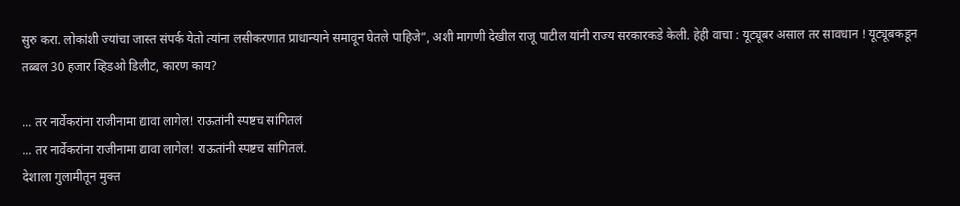सुरु करा. लोकांशी ज्यांचा जास्त संपर्क येतो त्यांना लसीकरणात प्राधान्याने समावून घेतले पाहिजे”, अशी मागणी देखील राजू पाटील यांनी राज्य सरकारकडे केली. हेही वाचा : यूट्यूबर असाल तर सावधान ! यूट्यूबकडून तब्बल 30 हजार व्हिडओ डिलीट, कारण काय?

... तर नार्वेकरांना राजीनामा द्यावा लागेल! राऊतांनी स्पष्टच सांगितलं
... तर नार्वेकरांना राजीनामा द्यावा लागेल! राऊतांनी स्पष्टच सांगितलं.
देशाला गुलामीतून मुक्त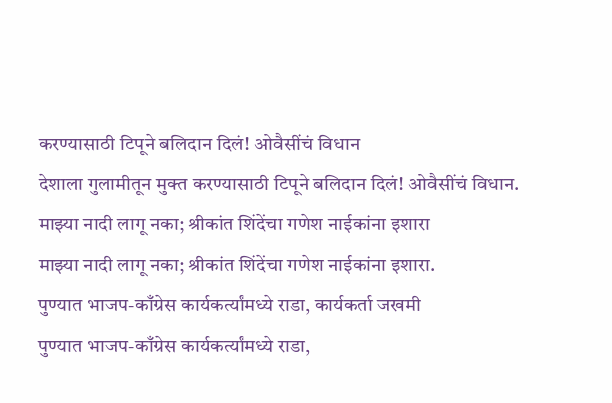करण्यासाठी टिपूने बलिदान दिलं! ओवैसींचं विधान
देशाला गुलामीतून मुक्त करण्यासाठी टिपूने बलिदान दिलं! ओवैसींचं विधान.
माझ्या नादी लागू नका; श्रीकांत शिंदेंचा गणेश नाईकांना इशारा
माझ्या नादी लागू नका; श्रीकांत शिंदेंचा गणेश नाईकांना इशारा.
पुण्यात भाजप-काँग्रेस कार्यकर्त्यांमध्ये राडा, कार्यकर्ता जखमी
पुण्यात भाजप-काँग्रेस कार्यकर्त्यांमध्ये राडा,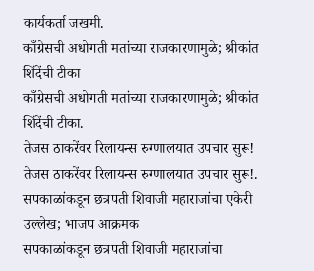कार्यकर्ता जखमी.
काँग्रेसची अधोगती मतांच्या राजकारणामुळे; श्रीकांत शिंदेंची टीका
काँग्रेसची अधोगती मतांच्या राजकारणामुळे; श्रीकांत शिंदेंची टीका.
तेजस ठाकरेंवर रिलायन्स रुग्णालयात उपचार सुरू!
तेजस ठाकरेंवर रिलायन्स रुग्णालयात उपचार सुरू!.
सपकाळांकडून छत्रपती शिवाजी महाराजांचा एकेरी उल्लेख; भाजप आक्रमक
सपकाळांकडून छत्रपती शिवाजी महाराजांचा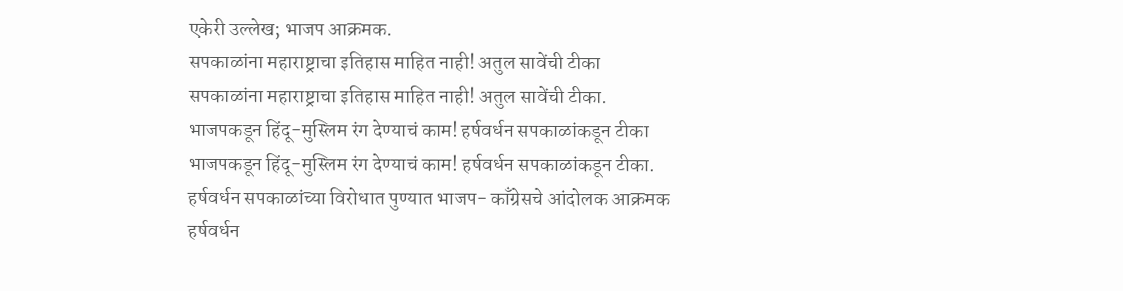एकेरी उल्लेख; भाजप आक्रमक.
सपकाळांना महाराष्ट्राचा इतिहास माहित नाही! अतुल सावेंची टीका
सपकाळांना महाराष्ट्राचा इतिहास माहित नाही! अतुल सावेंची टीका.
भाजपकडून हिंदू-मुस्लिम रंग देण्याचं काम! हर्षवर्धन सपकाळांकडून टीका
भाजपकडून हिंदू-मुस्लिम रंग देण्याचं काम! हर्षवर्धन सपकाळांकडून टीका.
हर्षवर्धन सपकाळांच्या विरोधात पुण्यात भाजप- काँग्रेसचे आंदोलक आक्रमक
हर्षवर्धन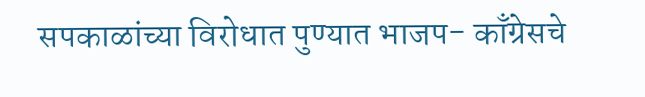सपकाळांच्या विरोधात पुण्यात भाजप- काँग्रेसचे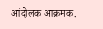आंदोलक आक्रमक.